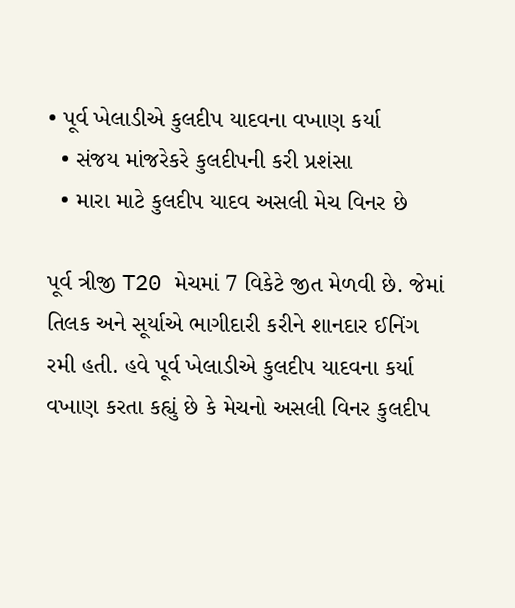• પૂર્વ ખેલાડીએ કુલદીપ યાદવના વખાણ કર્યા
  • સંજય માંજરેકરે કુલદીપની કરી પ્રશંસા
  • મારા માટે કુલદીપ યાદવ અસલી મેચ વિનર છે

પૂર્વ ત્રીજી T20 મેચમાં 7 વિકેટે જીત મેળવી છે. જેમાં તિલક અને સૂર્યાએ ભાગીદારી કરીને શાનદાર ઈનિંગ રમી હતી. હવે પૂર્વ ખેલાડીએ કુલદીપ યાદવના કર્યા વખાણ કરતા કહ્યું છે કે મેચનો અસલી વિનર કુલદીપ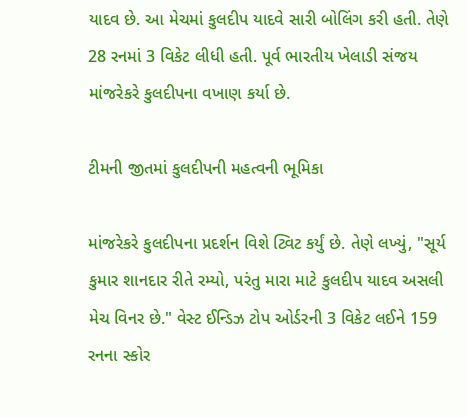યાદવ છે. આ મેચમાં કુલદીપ યાદવે સારી બોલિંગ કરી હતી. તેણે 28 રનમાં 3 વિકેટ લીધી હતી. પૂર્વ ભારતીય ખેલાડી સંજય માંજરેકરે કુલદીપના વખાણ કર્યા છે.

ટીમની જીતમાં કુલદીપની મહત્વની ભૂમિકા

માંજરેકરે કુલદીપના પ્રદર્શન વિશે ટ્વિટ કર્યું છે. તેણે લખ્યું, "સૂર્ય કુમાર શાનદાર રીતે રમ્યો, પરંતુ મારા માટે કુલદીપ યાદવ અસલી મેચ વિનર છે." વેસ્ટ ઈન્ડિઝ ટોપ ઓર્ડરની 3 વિકેટ લઈને 159 રનના સ્કોર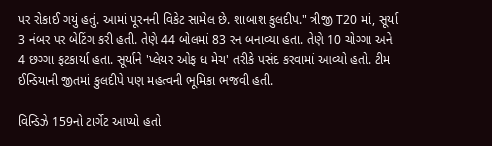પર રોકાઈ ગયું હતું. આમાં પૂરનની વિકેટ સામેલ છે. શાબાશ કુલદીપ." ત્રીજી T20 માં, સૂર્યા 3 નંબર પર બેટિંગ કરી હતી. તેણે 44 બોલમાં 83 રન બનાવ્યા હતા. તેણે 10 ચોગ્ગા અને 4 છગ્ગા ફટકાર્યા હતા. સૂર્યાને 'પ્લેયર ઓફ ધ મેચ' તરીકે પસંદ કરવામાં આવ્યો હતો. ટીમ ઈન્ડિયાની જીતમાં કુલદીપે પણ મહત્વની ભૂમિકા ભજવી હતી.

વિન્ડિઝે 159નો ટાર્ગેટ આપ્યો હતો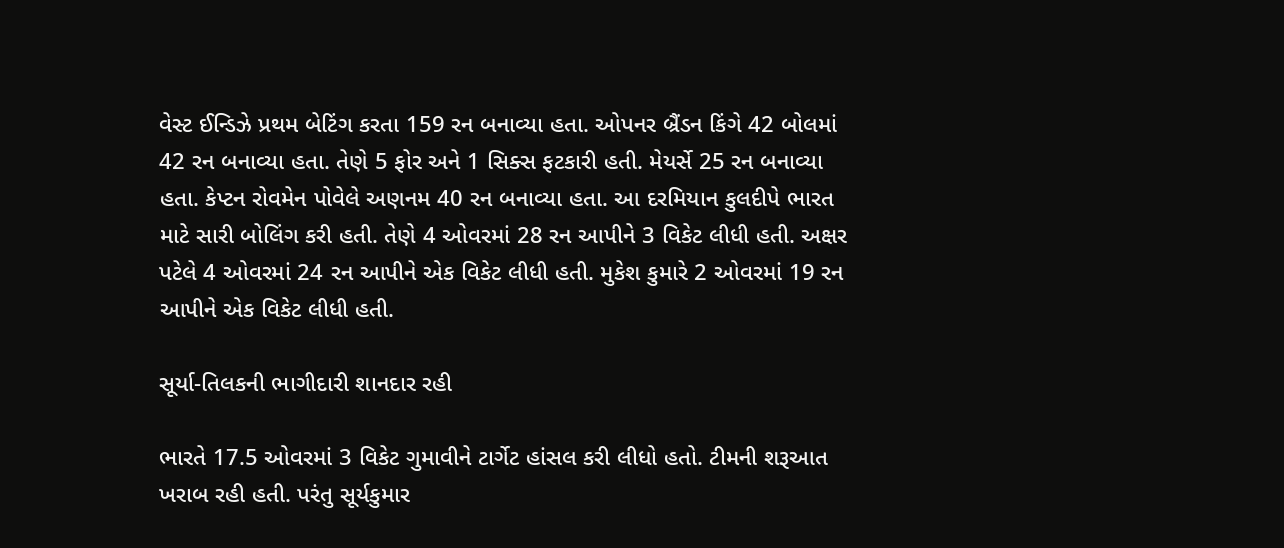વેસ્ટ ઈન્ડિઝે પ્રથમ બેટિંગ કરતા 159 રન બનાવ્યા હતા. ઓપનર બ્રૈંડન કિંગે 42 બોલમાં 42 રન બનાવ્યા હતા. તેણે 5 ફોર અને 1 સિક્સ ફટકારી હતી. મેયર્સે 25 રન બનાવ્યા હતા. કેપ્ટન રોવમેન પોવેલે અણનમ 40 રન બનાવ્યા હતા. આ દરમિયાન કુલદીપે ભારત માટે સારી બોલિંગ કરી હતી. તેણે 4 ઓવરમાં 28 રન આપીને 3 વિકેટ લીધી હતી. અક્ષર પટેલે 4 ઓવરમાં 24 રન આપીને એક વિકેટ લીધી હતી. મુકેશ કુમારે 2 ઓવરમાં 19 રન આપીને એક વિકેટ લીધી હતી.

સૂર્યા-તિલકની ભાગીદારી શાનદાર રહી

ભારતે 17.5 ઓવરમાં 3 વિકેટ ગુમાવીને ટાર્ગેટ હાંસલ કરી લીધો હતો. ટીમની શરૂઆત ખરાબ રહી હતી. પરંતુ સૂર્યકુમાર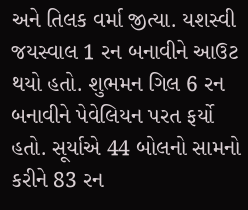અને તિલક વર્મા જીત્યા. યશસ્વી જયસ્વાલ 1 રન બનાવીને આઉટ થયો હતો. શુભમન ગિલ 6 રન બનાવીને પેવેલિયન પરત ફર્યો હતો. સૂર્યાએ 44 બોલનો સામનો કરીને 83 રન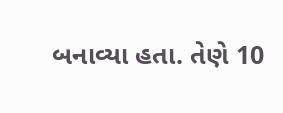બનાવ્યા હતા. તેણે 10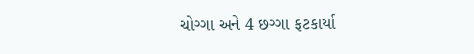ચોગ્ગા અને 4 છગ્ગા ફટકાર્યા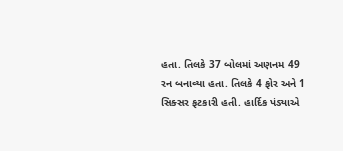હતા. તિલકે 37 બોલમાં અણનમ 49 રન બનાવ્યા હતા. તિલકે 4 ફોર અને 1 સિક્સર ફટકારી હતી. હાર્દિક પંડ્યાએ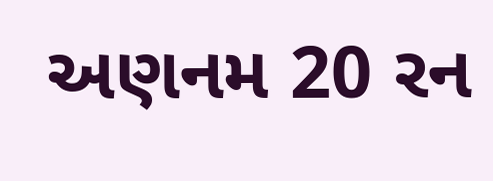અણનમ 20 રન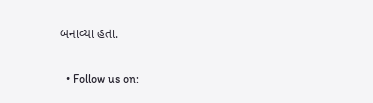બનાવ્યા હતા.

  • Follow us on: